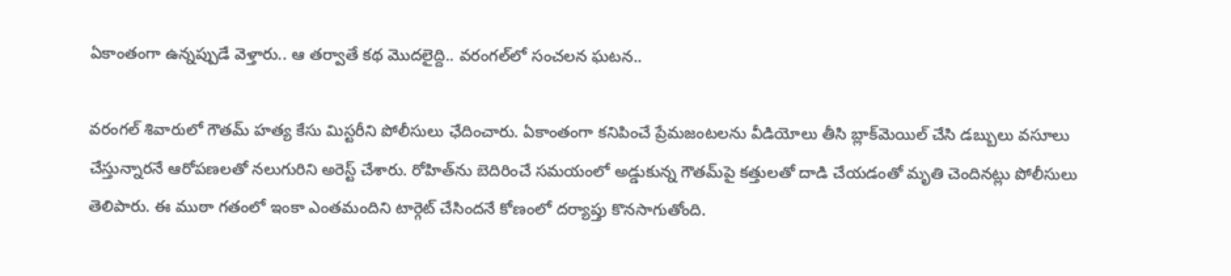ఏకాంతంగా ఉన్నప్పుడే వెళ్తారు.. ఆ తర్వాతే కథ మొదలైద్ది.. వరంగల్‌లో సంచలన ఘటన..

వరంగల్‌ శివారులో గౌతమ్‌ హత్య కేసు మిస్టరీని పోలీసులు ఛేదించారు. ఏకాంతంగా కనిపించే ప్రేమజంటలను వీడియోలు తీసి బ్లాక్‌మెయిల్‌ చేసి డబ్బులు వసూలు చేస్తున్నారనే ఆరోపణలతో నలుగురిని అరెస్ట్‌ చేశారు. రోహిత్‌ను బెదిరించే సమయంలో అడ్డుకున్న గౌతమ్‌పై కత్తులతో దాడి చేయడంతో మృతి చెందినట్లు పోలీసులు తెలిపారు. ఈ ముఠా గతంలో ఇంకా ఎంతమందిని టార్గెట్‌ చేసిందనే కోణంలో దర్యాప్తు కొనసాగుతోంది.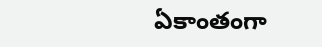ఏకాంతంగా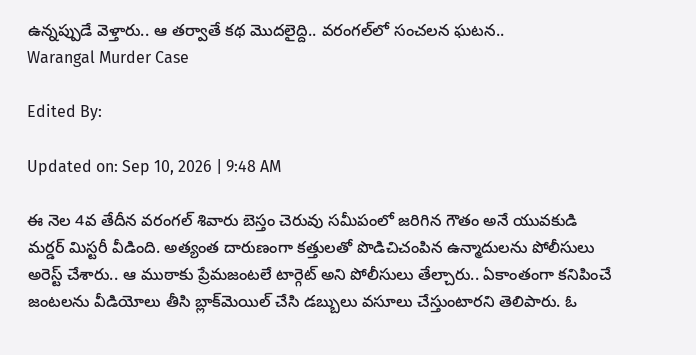ఉన్నప్పుడే వెళ్తారు.. ఆ తర్వాతే కథ మొదలైద్ది.. వరంగల్‌లో సంచలన ఘటన..
Warangal Murder Case

Edited By:

Updated on: Sep 10, 2026 | 9:48 AM

ఈ నెల 4వ తేదీన వరంగల్ శివారు బెస్తం చెరువు సమీపంలో జరిగిన గౌతం అనే యువకుడి మర్డర్ మిస్టరీ వీడింది. అత్యంత దారుణంగా కత్తులతో పొడిచిచంపిన ఉన్మాదులను పోలీసులు అరెస్ట్ చేశారు.. ఆ ముఠాకు ప్రేమజంటలే టార్గెట్ అని పోలీసులు తేల్చారు.. ఏకాంతంగా కనిపించే జంటలను వీడియోలు తీసి బ్లాక్‌మెయిల్ చేసి డబ్బులు వసూలు చేస్తుంటారని తెలిపారు. ఓ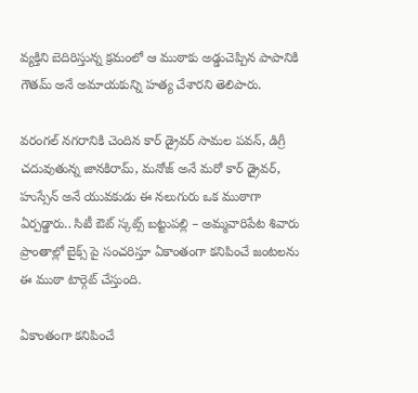వ్యక్తిని బెదిరిస్తున్న క్రమంలో ఆ ముఠాకు అడ్డుచెప్పిన పాపానికి గౌతమ్ అనే అమాయకున్ని హత్య చేశారని తెలిపారు.

వరంగల్ నగరానికి చెందిన కార్ డ్రైవర్ సామల పవన్, డిగ్రీ చదువుతున్న జానకిరామ్, మనోజ్ అనే మరో కార్ డ్రైవర్, హుస్సేన్ అనే యువకుడు ఈ నలుగురు ఒక ముఠాగా ఏర్పడ్డారు.. సిటీ ఔట్ స్కట్స్ బట్టుపల్లి – అమ్మవారిపేట శివారు ప్రాంతాల్లో బైక్స్ పై సంచరిస్తూ ఏకాంతంగా కనిపించే జంటలను ఈ ముఠా టార్గెట్ చేస్తుంది.

ఏకాంతంగా కనిపించే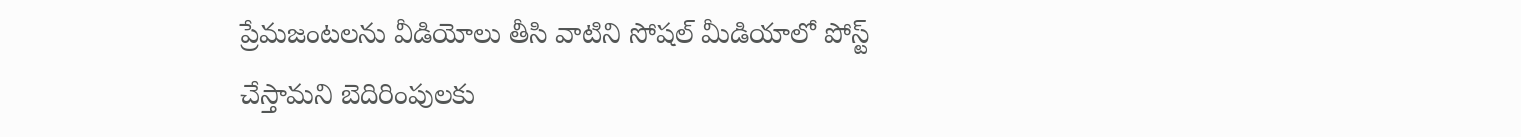ప్రేమజంటలను వీడియోలు తీసి వాటిని సోషల్ మీడియాలో పోస్ట్ చేస్తామని బెదిరింపులకు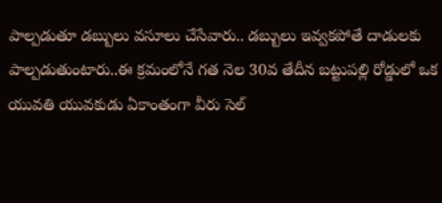పాల్పడుతూ డబ్బులు వసూలు చేసేవారు.. డబ్బులు ఇవ్వకపోతే దాడులకు పాల్పడుతుంటారు..ఈ క్రమంలోనే గత నెల 30వ తేదీన బట్టుపల్లి రోడ్డులో ఒక యువతి యువకుడు ఏకాంతంగా వీరు సెల్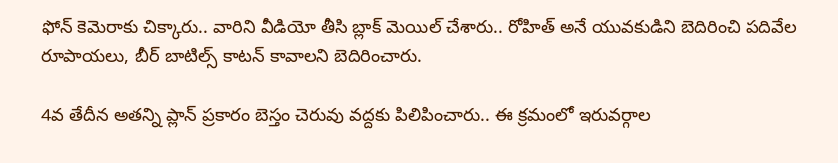ఫోన్ కెమెరాకు చిక్కారు.. వారిని వీడియో తీసి బ్లాక్ మెయిల్ చేశారు.. రోహిత్ అనే యువకుడిని బెదిరించి పదివేల రూపాయలు, బీర్ బాటిల్స్ కాటన్ కావాలని బెదిరించారు.

4వ తేదీన అతన్ని ప్లాన్ ప్రకారం బెస్తం చెరువు వద్దకు పిలిపించారు.. ఈ క్రమంలో ఇరువర్గాల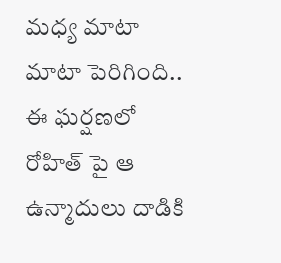మధ్య మాటా మాటా పెరిగింది.. ఈ ఘర్షణలో రోహిత్ పై ఆ ఉన్మాదులు దాడికి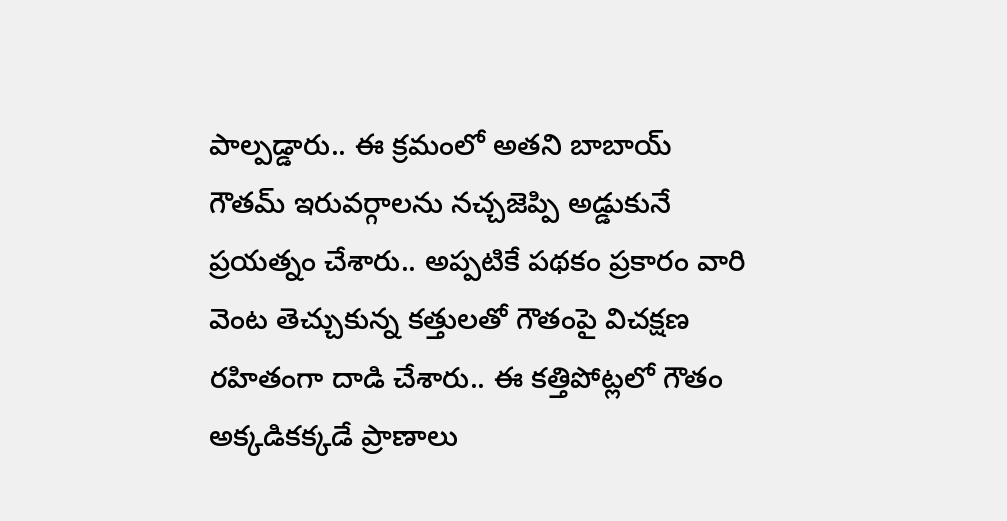పాల్పడ్డారు.. ఈ క్రమంలో అతని బాబాయ్ గౌతమ్ ఇరువర్గాలను నచ్చజెప్పి అడ్డుకునే ప్రయత్నం చేశారు.. అప్పటికే పథకం ప్రకారం వారి వెంట తెచ్చుకున్న కత్తులతో గౌతంపై విచక్షణ రహితంగా దాడి చేశారు.. ఈ కత్తిపోట్లలో గౌతం అక్కడికక్కడే ప్రాణాలు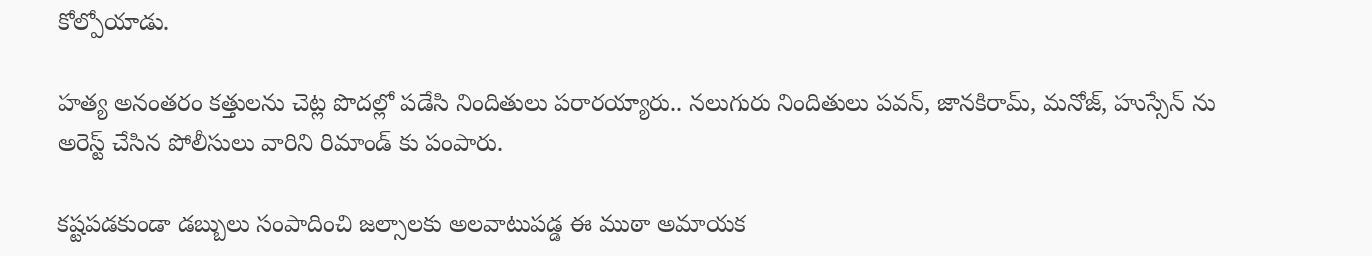కోల్పోయాడు.

హత్య అనంతరం కత్తులను చెట్ల పొదల్లో పడేసి నిందితులు పరారయ్యారు.. నలుగురు నిందితులు పవన్, జానకిరామ్, మనోజ్, హుస్సేన్ ను అరెస్ట్ చేసిన పోలీసులు వారిని రిమాండ్ కు పంపారు.

కష్టపడకుండా డబ్బులు సంపాదించి జల్సాలకు అలవాటుపడ్డ ఈ ముఠా అమాయక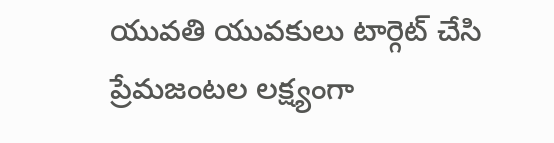యువతి యువకులు టార్గెట్ చేసి ప్రేమజంటల లక్ష్యంగా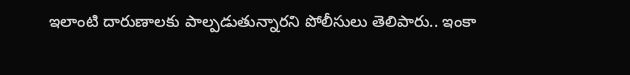ఇలాంటి దారుణాలకు పాల్పడుతున్నారని పోలీసులు తెలిపారు.. ఇంకా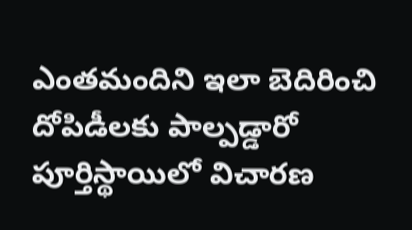ఎంతమందిని ఇలా బెదిరించి దోపిడీలకు పాల్పడ్డారో పూర్తిస్థాయిలో విచారణ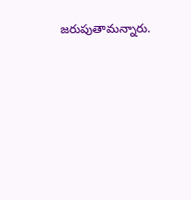జరుపుతామన్నారు.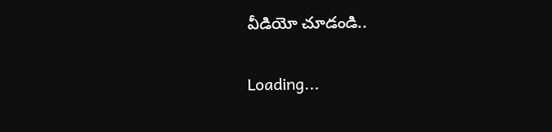వీడియో చూడండి..

Loading...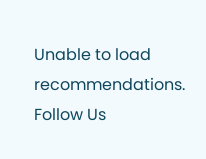Unable to load recommendations.
Follow Us